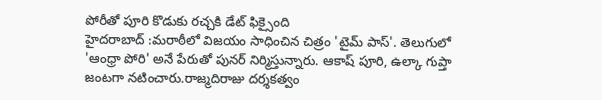పోరీతో పూరి కొడుకు రచ్చకి డేట్ ఫిక్సైంది
హైదరాబాద్ :మరాఠీలో విజయం సాధించిన చిత్రం 'టైమ్ పాస్'. తెలుగులో 'ఆంధ్రా పోరి' అనే పేరుతో పునర్ నిర్మిస్తున్నారు. ఆకాష్ పూరి, ఉల్కా గుప్తా జంటగా నటించారు.రాజ్మదిరాజు దర్శకత్వం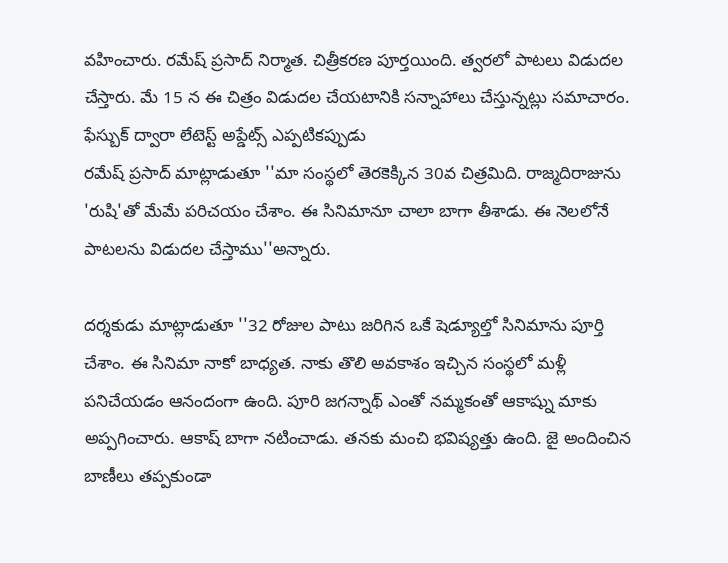వహించారు. రమేష్ ప్రసాద్ నిర్మాత. చిత్రీకరణ పూర్తయింది. త్వరలో పాటలు విడుదల చేస్తారు. మే 15 న ఈ చిత్రం విడుదల చేయటానికి సన్నాహాలు చేస్తున్నట్లు సమాచారం.
ఫేస్బుక్ ద్వారా లేటెస్ట్ అప్డేట్స్ ఎప్పటికప్పుడు
రమేష్ ప్రసాద్ మాట్లాడుతూ ''మా సంస్థలో తెరకెక్కిన 30వ చిత్రమిది. రాజ్మదిరాజును 'రుషి'తో మేమే పరిచయం చేశాం. ఈ సినిమానూ చాలా బాగా తీశాడు. ఈ నెలలోనే పాటలను విడుదల చేస్తాము''అన్నారు.

దర్శకుడు మాట్లాడుతూ ''32 రోజుల పాటు జరిగిన ఒకే షెడ్యూల్తో సినిమాను పూర్తి చేశాం. ఈ సినిమా నాకో బాధ్యత. నాకు తొలి అవకాశం ఇచ్చిన సంస్థలో మళ్లీ పనిచేయడం ఆనందంగా ఉంది. పూరి జగన్నాథ్ ఎంతో నమ్మకంతో ఆకాష్ను మాకు అప్పగించారు. ఆకాష్ బాగా నటించాడు. తనకు మంచి భవిష్యత్తు ఉంది. జై అందించిన బాణీలు తప్పకుండా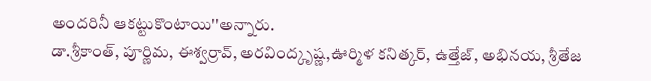అందరినీ ఆకట్టుకొంటాయి''అన్నారు.
డా.శ్రీకాంత్, పూర్ణిమ, ఈశ్వర్రావ్, అరవింద్కృష్ణ,ఊర్మిళ కనిత్కర్, ఉత్తేజ్, అభినయ, శ్రీతేజ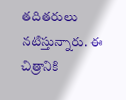తదితరులు నటిస్తున్నారు. ఈ చిత్రానికి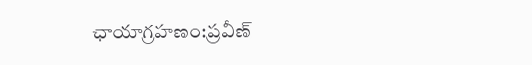ఛాయాగ్రహణం:ప్రవీణ్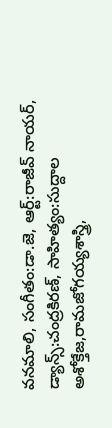వనమాలి, సంగీతం:డా.జె, ఆర్ట్:రాజీవ్ నాయర్, డ్యాన్స్:చంద్రకిరణ్, సాహిత్యం:సుద్దాల అశోక్తేజ,రామజోగయ్యశాస్త్రి,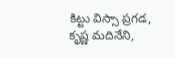కిట్టు విస్సా ప్రగడ, కృష్ణ మదినేని,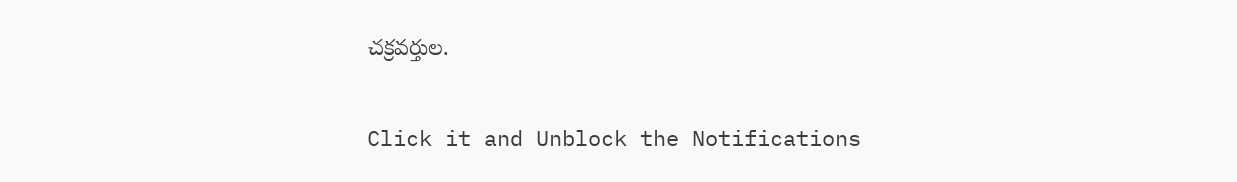చక్రవర్తుల.


Click it and Unblock the Notifications